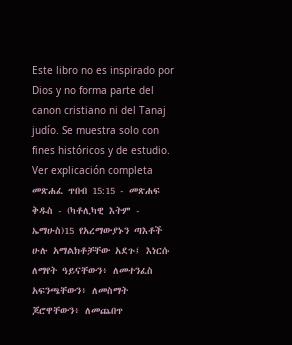Este libro no es inspirado por Dios y no forma parte del canon cristiano ni del Tanaj judío. Se muestra solo con fines históricos y de estudio. Ver explicación completa መጽሐፈ ጥበብ 15:15 - መጽሐፍ ቅዱስ - (ካቶሊካዊ እትም - ኤማሁስ)15 የአረማውያኑን ጣእቶች ሁሉ አማልክቶቻቸው አደጉ፤ እነርሱ ለማየት ዓይናቸውን፥ ለመተንፈስ አፍንጫቸውን፥ ለመስማት ጆሮዋቸውን፥ ለመጨበጥ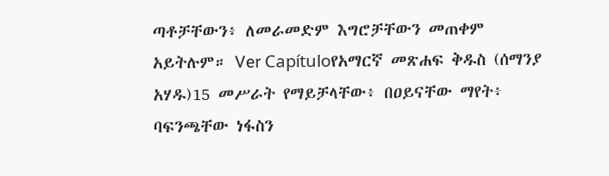ጣቶቻቸውን፥ ለመራመድም እግሮቻቸውን መጠቀም አይትሉም። Ver Capítuloየአማርኛ መጽሐፍ ቅዱስ (ሰማንያ አሃዱ)15 መሥራት የማይቻላቸው፥ በዐይናቸው ማየት፥ ባፍንጫቸው ነፋስን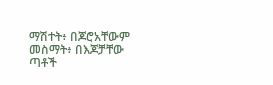ማሽተት፥ በጆሮአቸውም መስማት፥ በእጆቻቸው ጣቶች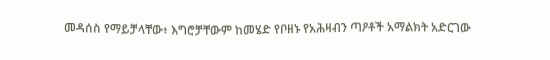መዳሰስ የማይቻላቸው፥ እግሮቻቸውም ከመሄድ የቦዘኑ የአሕዛብን ጣዖቶች አማልክት አድርገው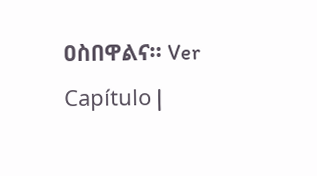ዐስበዋልና። Ver Capítulo |